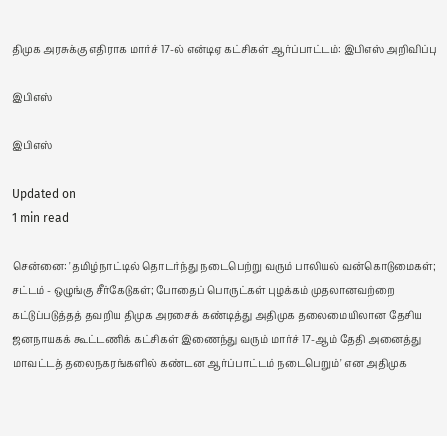திமுக அரசுக்கு எதிராக மார்ச் 17-ல் என்டிஏ கட்சிகள் ஆர்ப்பாட்டம்: இபிஎஸ் அறிவிப்பு

இபிஎஸ்

இபிஎஸ்

Updated on
1 min read

சென்னை: 'தமிழ்நாட்டில் தொடர்ந்து நடைபெற்று வரும் பாலியல் வன்கொடுமைகள்; சட்டம் - ஒழுங்கு சீர்கேடுகள்; போதைப் பொருட்கள் புழக்கம் முதலானவற்றை கட்டுப்படுத்தத் தவறிய திமுக அரசைக் கண்டித்து அதிமுக தலைமையிலான தேசிய ஜனநாயகக் கூட்டணிக் கட்சிகள் இணைந்து வரும் மார்ச் 17-ஆம் தேதி அனைத்து மாவட்டத் தலைநகரங்களில் கண்டன ஆர்ப்பாட்டம் நடைபெறும்' என அதிமுக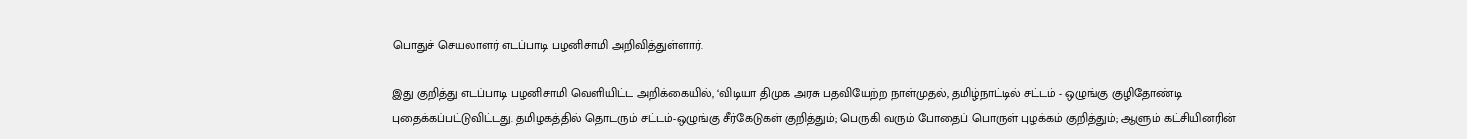பொதுச் செயலாளர் எடப்பாடி பழனிசாமி அறிவித்துள்ளார்.

இது குறித்து எடப்பாடி பழனிசாமி வெளியிட்ட அறிக்கையில், ‘விடியா திமுக அரசு பதவியேற்ற நாள்முதல், தமிழ்நாட்டில் சட்டம் - ஒழுங்கு குழிதோண்டி புதைக்கப்பட்டுவிட்டது. தமிழகத்தில் தொடரும் சட்டம்-ஒழுங்கு சீர்கேடுகள் குறித்தும்; பெருகி வரும் போதைப் பொருள் புழக்கம் குறித்தும்; ஆளும் கட்சியினரின்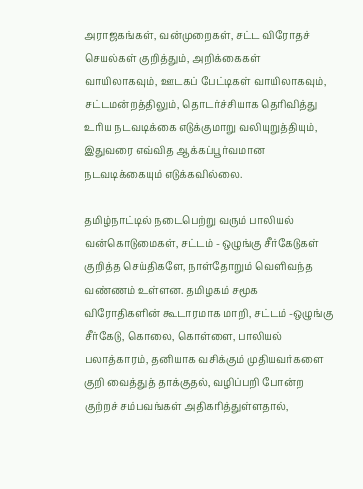அராஜகங்கள், வன்முறைகள், சட்ட விரோதச் செயல்கள் குறித்தும், அறிக்கைகள் வாயிலாகவும், ஊடகப் பேட்டிகள் வாயிலாகவும், சட்டமன்றத்திலும், தொடர்ச்சியாக தெரிவித்து உரிய நடவடிக்கை எடுக்குமாறு வலியுறுத்தியும், இதுவரை எவ்வித ஆக்கப்பூர்வமான நடவடிக்கையும் எடுக்கவில்லை.

தமிழ்நாட்டில் நடைபெற்று வரும் பாலியல் வன்கொடுமைகள், சட்டம் - ஒழுங்கு சீர்கேடுகள் குறித்த செய்திகளே, நாள்தோறும் வெளிவந்த வண்ணம் உள்ளன. தமிழகம் சமூக விரோதிகளின் கூடாரமாக மாறி, சட்டம் -ஒழுங்கு சீர்கேடு, கொலை, கொள்ளை, பாலியல் பலாத்காரம், தனியாக வசிக்கும் முதியவர்களை குறி வைத்துத் தாக்குதல், வழிப்பறி போன்ற குற்றச் சம்பவங்கள் அதிகரித்துள்ளதால்,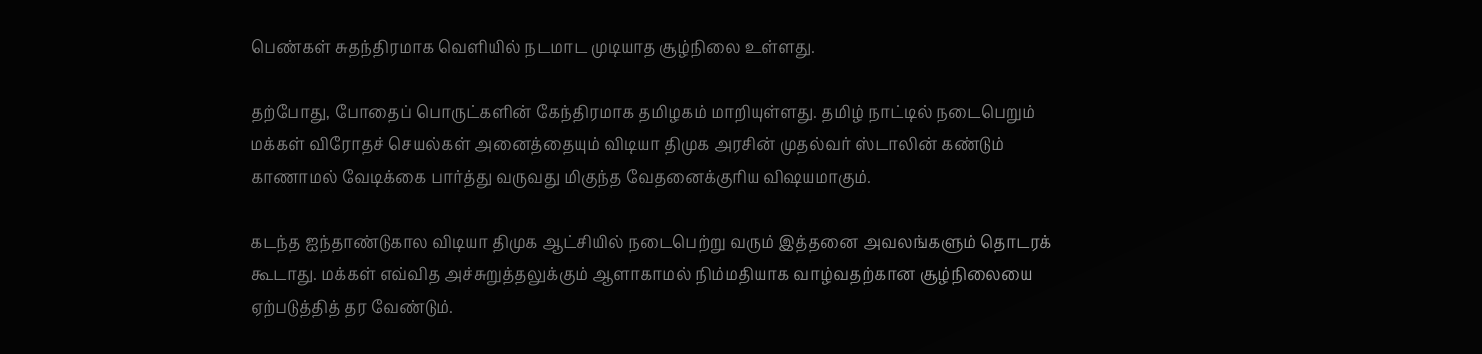பெண்கள் சுதந்திரமாக வெளியில் நடமாட முடியாத சூழ்நிலை உள்ளது.

தற்போது, போதைப் பொருட்களின் கேந்திரமாக தமிழகம் மாறியுள்ளது. தமிழ் நாட்டில் நடைபெறும் மக்கள் விரோதச் செயல்கள் அனைத்தையும் விடியா திமுக அரசின் முதல்வர் ஸ்டாலின் கண்டும் காணாமல் வேடிக்கை பார்த்து வருவது மிகுந்த வேதனைக்குரிய விஷயமாகும்.

கடந்த ஐந்தாண்டுகால விடியா திமுக ஆட்சியில் நடைபெற்று வரும் இத்தனை அவலங்களும் தொடரக் கூடாது. மக்கள் எவ்வித அச்சுறுத்தலுக்கும் ஆளாகாமல் நிம்மதியாக வாழ்வதற்கான சூழ்நிலையை ஏற்படுத்தித் தர வேண்டும்.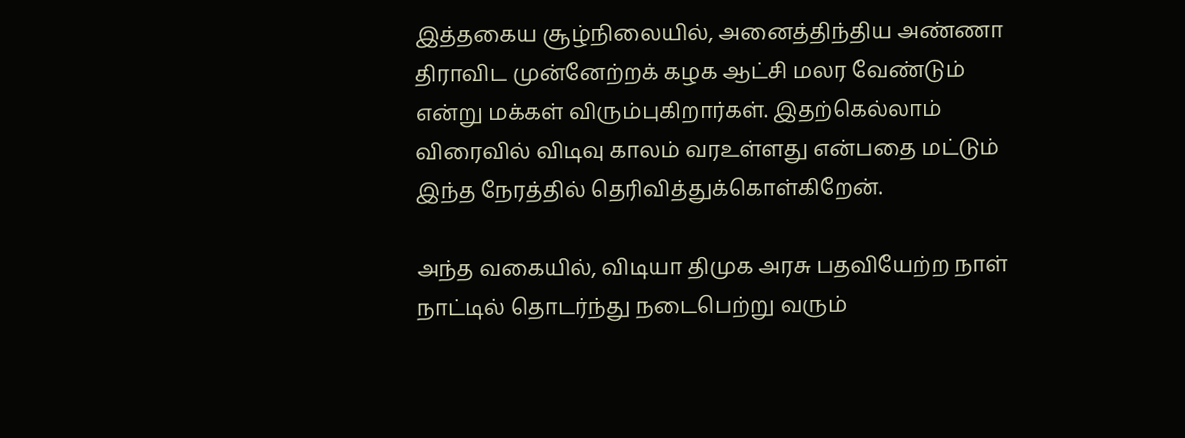இத்தகைய சூழ்நிலையில், அனைத்திந்திய அண்ணா திராவிட முன்னேற்றக் கழக ஆட்சி மலர வேண்டும் என்று மக்கள் விரும்புகிறார்கள். இதற்கெல்லாம் விரைவில் விடிவு காலம் வரஉள்ளது என்பதை மட்டும் இந்த நேரத்தில் தெரிவித்துக்கொள்கிறேன்.

அந்த வகையில், விடியா திமுக அரசு பதவியேற்ற நாள் நாட்டில் தொடர்ந்து நடைபெற்று வரும்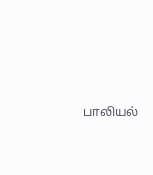பாலியல்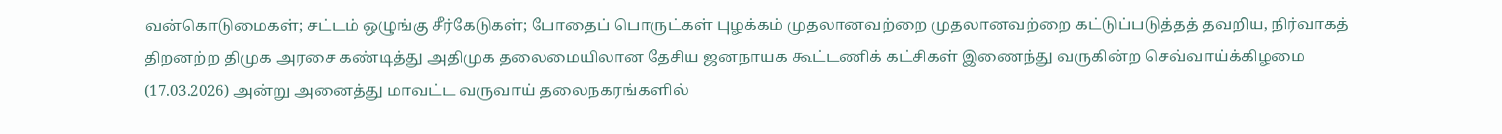வன்கொடுமைகள்; சட்டம் ஒழுங்கு சீர்கேடுகள்; போதைப் பொருட்கள் புழக்கம் முதலானவற்றை முதலானவற்றை கட்டுப்படுத்தத் தவறிய, நிர்வாகத் திறனற்ற திமுக அரசை கண்டித்து அதிமுக தலைமையிலான தேசிய ஜனநாயக கூட்டணிக் கட்சிகள் இணைந்து வருகின்ற செவ்வாய்க்கிழமை (17.03.2026) அன்று அனைத்து மாவட்ட வருவாய் தலைநகரங்களில்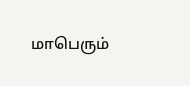மாபெரும்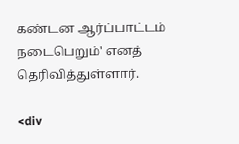கண்டன ஆர்ப்பாட்டம் நடைபெறும்' எனத் தெரிவித்துள்ளார்.

<div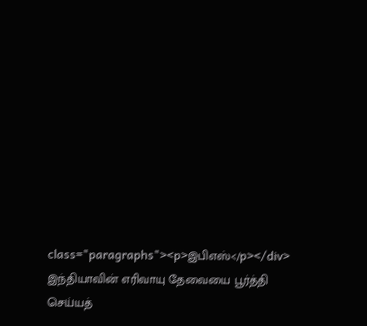class="paragraphs"><p>இபிஎஸ்</p></div>
இந்தியாவின் எரிவாயு தேவையை பூர்த்தி செய்யத்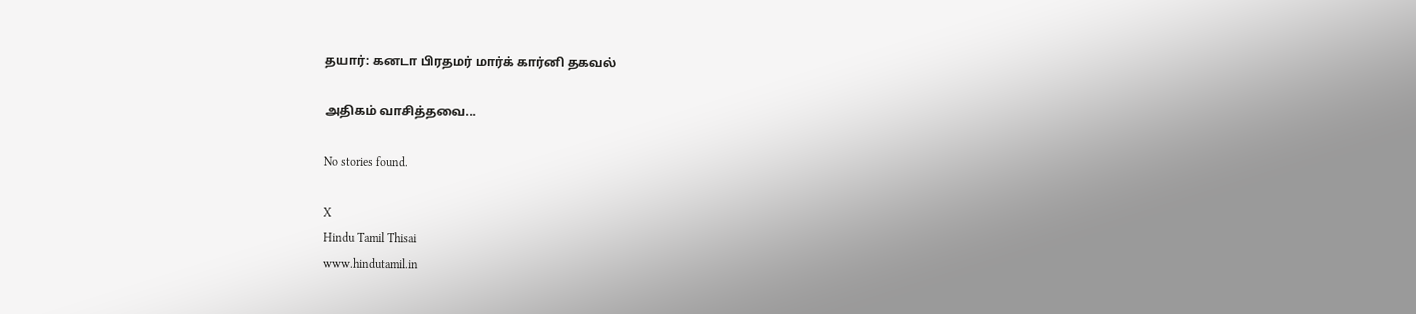தயார்: கனடா பிரதமர் மார்க் கார்னி தகவல்

அதிகம் வாசித்தவை...

No stories found.

X
Hindu Tamil Thisai
www.hindutamil.in